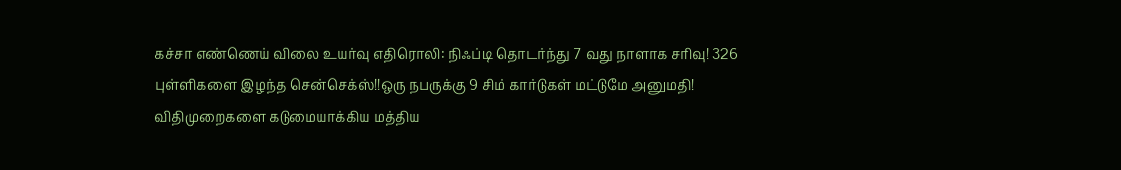கச்சா எண்ணெய் விலை உயர்வு எதிரொலி: நிஃப்டி தொடர்ந்து 7 வது நாளாக சரிவு! 326 புள்ளிகளை இழந்த சென்செக்ஸ்!!ஒரு நபருக்கு 9 சிம் கார்டுகள் மட்டுமே அனுமதி! விதிமுறைகளை கடுமையாக்கிய மத்திய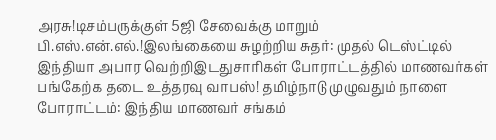அரசு!டிசம்பருக்குள் 5ஜி சேவைக்கு மாறும் பி.எஸ்.என்.எல்.!இலங்கையை சுழற்றிய சுதர்: முதல் டெஸ்ட்டில் இந்தியா அபார வெற்றிஇடதுசாரிகள் போராட்டத்தில் மாணவர்கள் பங்கேற்க தடை உத்தரவு வாபஸ்! தமிழ்நாடு முழுவதும் நாளை போராட்டம்: இந்திய மாணவர் சங்கம்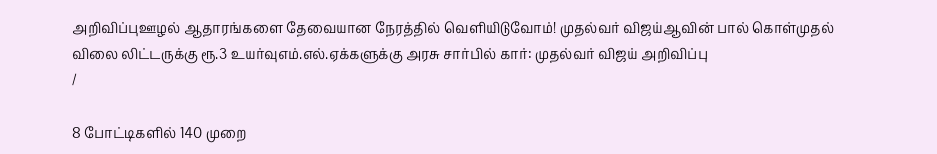அறிவிப்புஊழல் ஆதாரங்களை தேவையான நேரத்தில் வெளியிடுவோம்! முதல்வர் விஜய்ஆவின் பால் கொள்முதல் விலை லிட்டருக்கு ரூ.3 உயர்வுஎம்.எல்.ஏக்களுக்கு அரசு சார்பில் கார்: முதல்வர் விஜய் அறிவிப்பு
/

8 போட்டிகளில் 140 முறை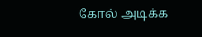கோல் அடிக்க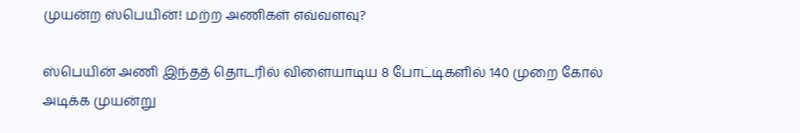முயன்ற ஸ்பெயின்! மற்ற அணிகள் எவ்வளவு?

ஸ்பெயின் அணி இந்தத் தொடரில் விளையாடிய 8 போட்டிகளில் 140 முறை கோல் அடிக்க முயன்று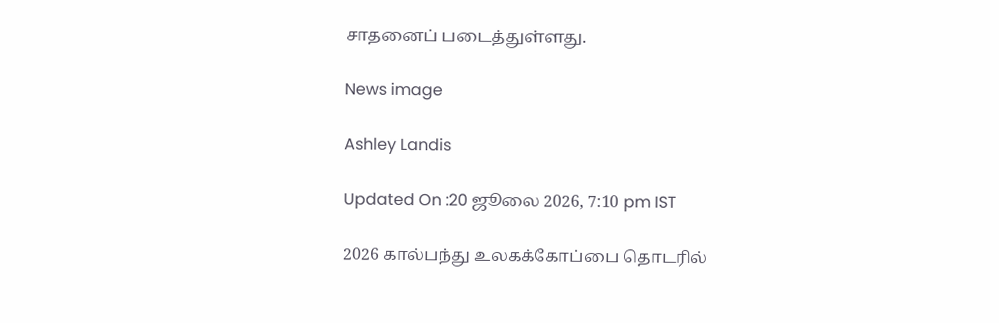சாதனைப் படைத்துள்ளது.

News image

Ashley Landis

Updated On :20 ஜூலை 2026, 7:10 pm IST

2026 கால்பந்து உலகக்கோப்பை தொடரில்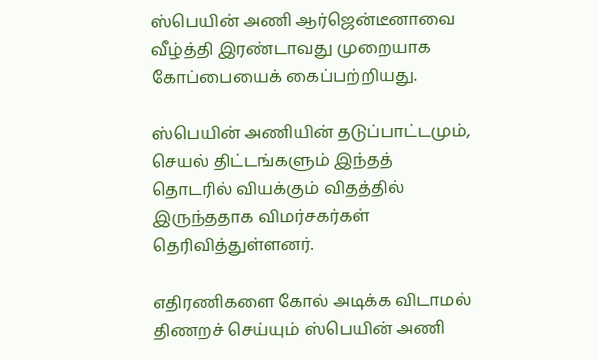ஸ்பெயின் அணி ஆர்ஜென்டீனாவை வீழ்த்தி இரண்டாவது முறையாக கோப்பையைக் கைப்பற்றியது.

ஸ்பெயின் அணியின் தடுப்பாட்டமும், செயல் திட்டங்களும் இந்தத் தொடரில் வியக்கும் விதத்தில் இருந்ததாக விமர்சகர்கள் தெரிவித்துள்ளனர்.

எதிரணிகளை கோல் அடிக்க விடாமல் திணறச் செய்யும் ஸ்பெயின் அணி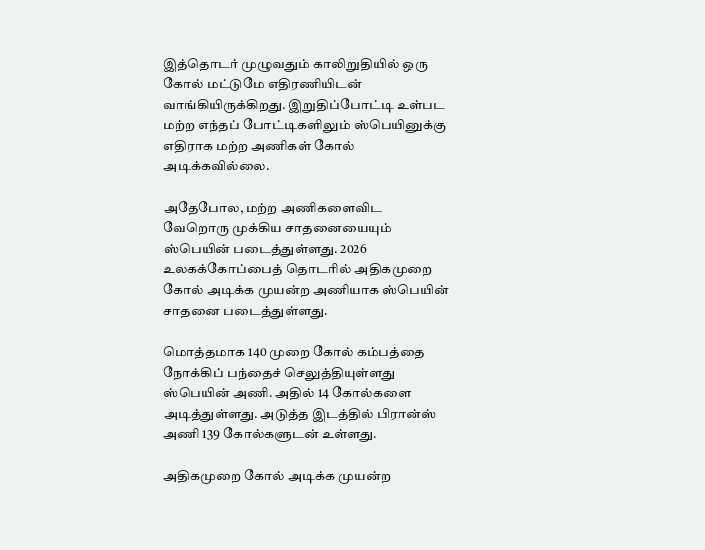இத்தொடர் முழுவதும் காலிறுதியில் ஒரு கோல் மட்டுமே எதிரணியிடன் வாங்கியிருக்கிறது. இறுதிப்போட்டி உள்பட மற்ற எந்தப் போட்டிகளிலும் ஸ்பெயினுக்கு எதிராக மற்ற அணிகள் கோல் அடிக்கவில்லை.

அதேபோல, மற்ற அணிகளைவிட வேறொரு முக்கிய சாதனையையும் ஸ்பெயின் படைத்துள்ளது. 2026 உலகக்கோப்பைத் தொடரில் அதிகமுறை கோல் அடிக்க முயன்ற அணியாக ஸ்பெயின் சாதனை படைத்துள்ளது.

மொத்தமாக 140 முறை கோல் கம்பத்தை நோக்கிப் பந்தைச் செலுத்தியுள்ளது ஸ்பெயின் அணி. அதில் 14 கோல்களை அடித்துள்ளது. அடுத்த இடத்தில் பிரான்ஸ் அணி 139 கோல்களுடன் உள்ளது.

அதிகமுறை கோல் அடிக்க முயன்ற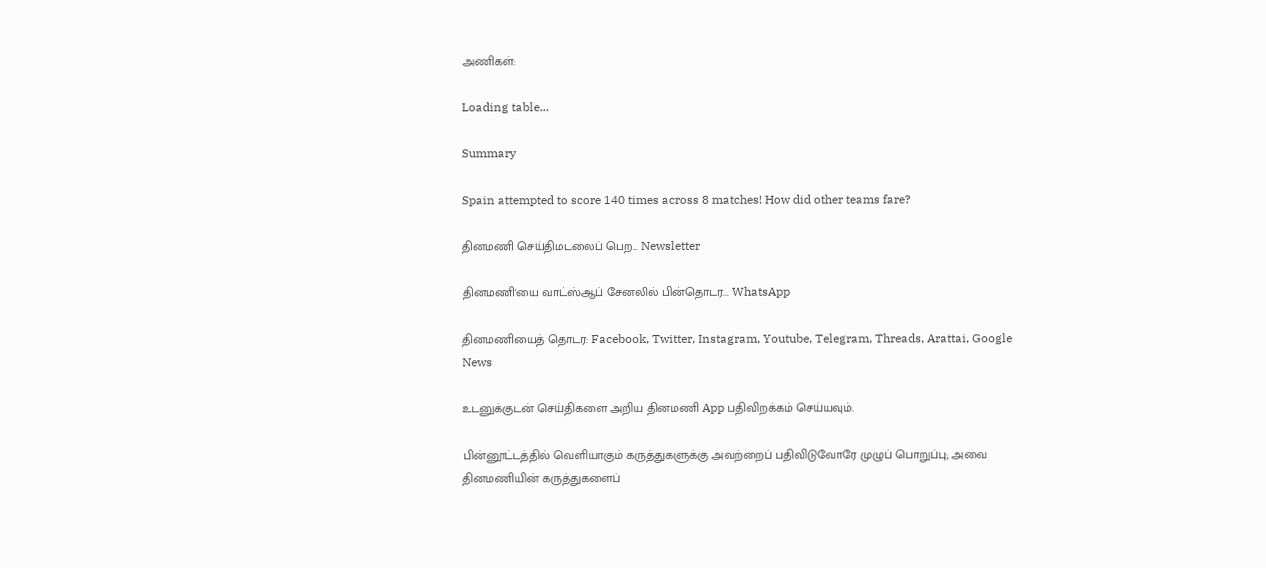அணிகள்:

Loading table...

Summary

Spain attempted to score 140 times across 8 matches! How did other teams fare?

தினமணி செய்திமடலைப் பெற... Newsletter

தினமணி'யை வாட்ஸ்ஆப் சேனலில் பின்தொடர... WhatsApp

தினமணியைத் தொடர: Facebook, Twitter, Instagram, Youtube, Telegram, Threads, Arattai, Google News

உடனுக்குடன் செய்திகளை அறிய தினமணி App பதிவிறக்கம் செய்யவும்.

பின்னூட்டத்தில் வெளியாகும் கருத்துகளுக்கு அவற்றைப் பதிவிடுவோரே முழுப் பொறுப்பு; அவை தினமணியின் கருத்துகளைப்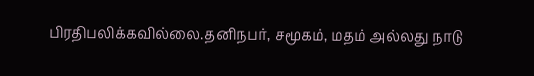பிரதிபலிக்கவில்லை.தனிநபர், சமூகம், மதம் அல்லது நாடு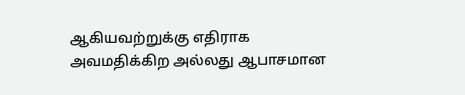ஆகியவற்றுக்கு எதிராக அவமதிக்கிற அல்லது ஆபாசமான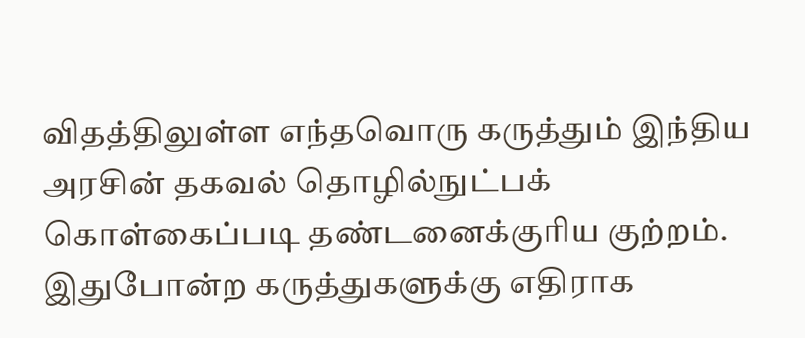விதத்திலுள்ள எந்தவொரு கருத்தும் இந்திய அரசின் தகவல் தொழில்நுட்பக் கொள்கைப்படி தண்டனைக்குரிய குற்றம். இதுபோன்ற கருத்துகளுக்கு எதிராக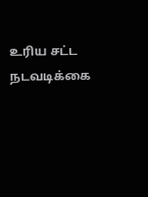உரிய சட்ட நடவடிக்கை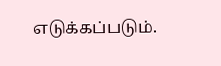எடுக்கப்படும்.